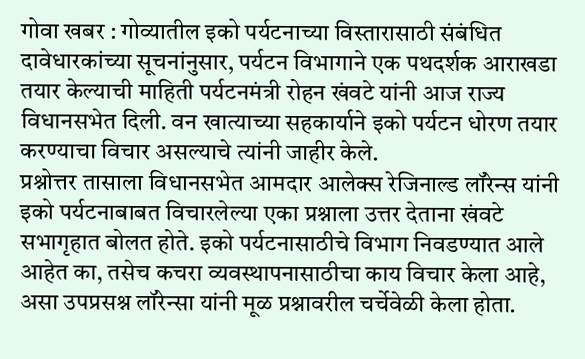गोवा खबर : गोव्यातील इको पर्यटनाच्या विस्तारासाठी संबंधित दावेधारकांच्या सूचनांनुसार, पर्यटन विभागाने एक पथदर्शक आराखडा तयार केल्याची माहिती पर्यटनमंत्री रोहन खंवटे यांनी आज राज्य विधानसभेत दिली. वन खात्याच्या सहकार्याने इको पर्यटन धोरण तयार करण्याचा विचार असल्याचे त्यांनी जाहीर केले.
प्रश्नोत्तर तासाला विधानसभेत आमदार आलेक्स रेजिनाल्ड लॉरेन्स यांनी इको पर्यटनाबाबत विचारलेल्या एका प्रश्नाला उत्तर देताना खंवटे सभागृहात बोलत होते. इको पर्यटनासाठीचे विभाग निवडण्यात आले आहेत का, तसेच कचरा व्यवस्थापनासाठीचा काय विचार केला आहे, असा उपप्रसश्न लॉरेन्सा यांनी मूळ प्रश्नावरील चर्चेवेळी केला होता.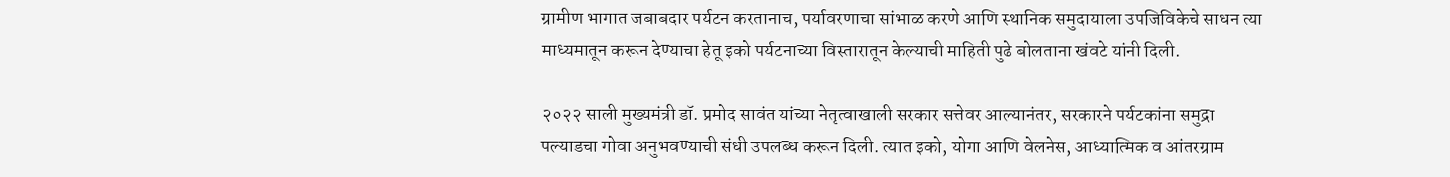ग्रामीण भागात जबाबदार पर्यटन करतानाच, पर्यावरणाचा सांभाळ करणे आणि स्थानिक समुदायाला उपजिविकेचे साधन त्या माध्यमातून करून देण्याचा हेतू इको पर्यटनाच्या विस्तारातून केल्याची माहिती पुढे बोलताना खंवटे यांनी दिली.

२०२२ साली मुख्यमंत्री डॉ. प्रमोद सावंत यांच्या नेतृत्वाखाली सरकार सत्तेवर आल्यानंतर, सरकारने पर्यटकांना समुद्रा पल्याडचा गोवा अनुभवण्याची संधी उपलब्ध करून दिली. त्यात इको, योगा आणि वेलनेस, आध्यात्मिक व आंतरग्राम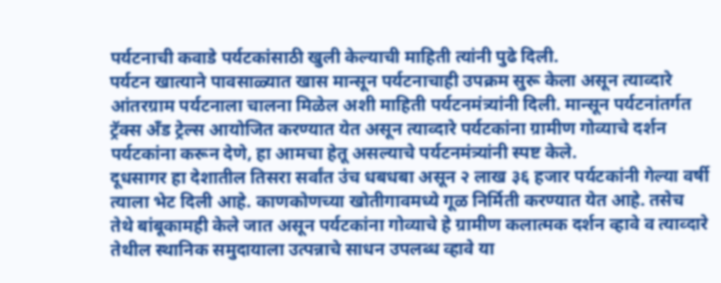पर्यटनाची कवाडे पर्यटकांसाठी खुली केल्याची माहिती त्यांनी पुढे दिली.
पर्यटन खात्याने पावसाळ्यात खास मान्सून पर्यटनाचाही उपक्रम सुरू केला असून त्याव्दारे आंतरग्राम पर्यटनाला चालना मिळेल अशी माहिती पर्यटनमंत्र्यांनी दिली. मान्सून पर्यटनांतर्गत ट्रॅक्स अँड ट्रेल्स आयोजित करण्यात येत असून त्याव्दारे पर्यटकांना ग्रामीण गोव्याचे दर्शन पर्यटकांना करून देणे, हा आमचा हेतू असल्याचे पर्यटनमंत्र्यांनी स्पष्ट केले.
दूधसागर हा देशातील तिसरा सर्वांत उंच धबधबा असून २ लाख ३६ हजार पर्यटकांनी गेल्या वर्षी त्याला भेट दिली आहे. काणकोणच्या खोतीगावमध्ये गूळ निर्मिती करण्यात येत आहे. तसेच तेथे बांबूकामही केले जात असून पर्यटकांना गोव्याचे हे ग्रामीण कलात्मक दर्शन व्हावे व त्याव्दारे तेथील स्थानिक समुदायाला उत्पन्नाचे साधन उपलब्ध व्हावे या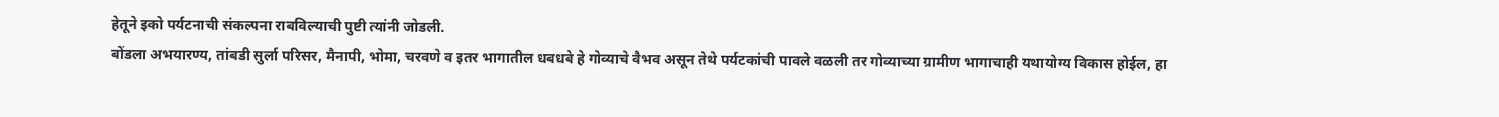हेतूने इको पर्यटनाची संकल्पना राबविल्याची पुष्टी त्यांनी जोडली.
बोंडला अभयारण्य, तांबडी सुर्ला परिसर, मैनापी, भोमा, चरवणे व इतर भागातील धबधबे हे गोव्याचे वैभव असून तेथे पर्यटकांची पावले वळली तर गोव्याच्या ग्रामीण भागाचाही यथायोग्य विकास होईल, हा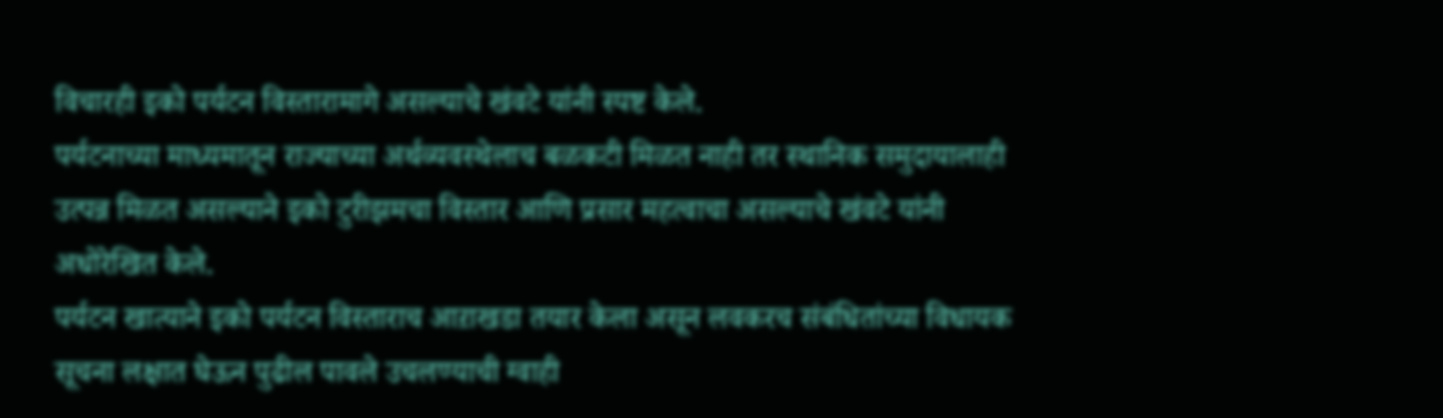विचारही इको पर्यटन विस्तारामागे असल्याचे खंवटे यांनी स्पष्ट केले.
पर्यटनाच्या माध्यमातून राज्याच्या अर्थव्यवस्थेलाच बळकटी मिळत नाही तर स्थानिक समुदायालाही उत्पन्न मिळत असल्याने इको टुरीझमचा विस्तार आणि प्रसार महत्वाचा असल्याचे खंवटे यांनी अधोरेखित केले.
पर्यटन खात्याने इको पर्यटन विस्ताराच आऱाखडा तयार केला असून लवकरच संबंधितांच्या विधायक सूचना लक्षात घेऊन पुढील पावले उचलण्याची ग्वाही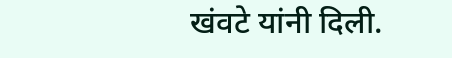खंवटे यांनी दिली.